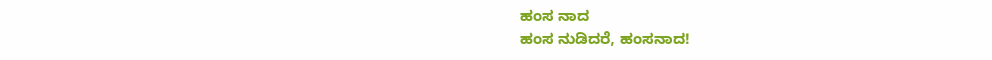ಹಂಸ ನಾದ
ಹಂಸ ನುಡಿದರೆ, ಹಂಸನಾದ!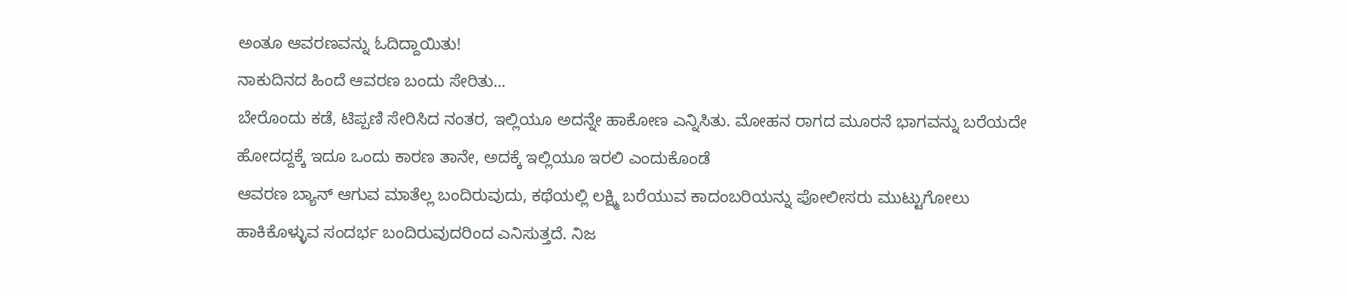ಅಂತೂ ಆವರಣವನ್ನು ಓದಿದ್ದಾಯಿತು!
ನಾಕುದಿನದ ಹಿಂದೆ ಆವರಣ ಬಂದು ಸೇರಿತು...
ಬೇರೊಂದು ಕಡೆ, ಟಿಪ್ಪಣಿ ಸೇರಿಸಿದ ನಂತರ, ಇಲ್ಲಿಯೂ ಅದನ್ನೇ ಹಾಕೋಣ ಎನ್ನಿಸಿತು. ಮೋಹನ ರಾಗದ ಮೂರನೆ ಭಾಗವನ್ನು ಬರೆಯದೇ ಹೋದದ್ದಕ್ಕೆ ಇದೂ ಒಂದು ಕಾರಣ ತಾನೇ, ಅದಕ್ಕೆ ಇಲ್ಲಿಯೂ ಇರಲಿ ಎಂದುಕೊಂಡೆ
ಆವರಣ ಬ್ಯಾನ್ ಆಗುವ ಮಾತೆಲ್ಲ ಬಂದಿರುವುದು, ಕಥೆಯಲ್ಲಿ ಲಕ್ಷ್ಮಿ ಬರೆಯುವ ಕಾದಂಬರಿಯನ್ನು ಪೋಲೀಸರು ಮುಟ್ಟುಗೋಲು ಹಾಕಿಕೊಳ್ಳುವ ಸಂದರ್ಭ ಬಂದಿರುವುದರಿಂದ ಎನಿಸುತ್ತದೆ. ನಿಜ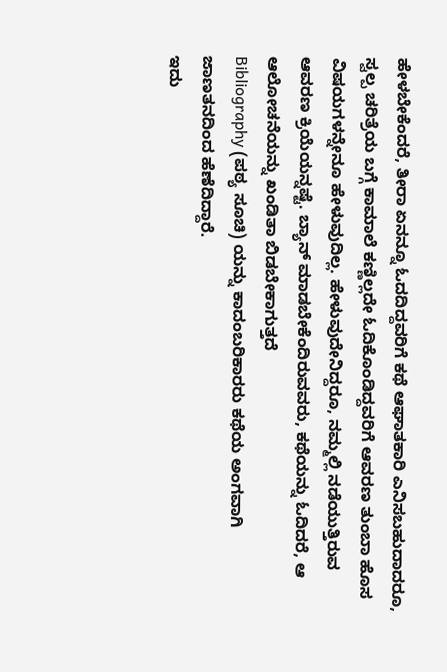ಹೇಳಬೇಕೆಂದರೆ, ತೀರಾ ಏನನ್ನೂ ಓದದಿದ್ದವರಿಗೆ ಕಥೆ ಆಘಾತಕಾರಿ ಎನಿಸಬಹುದಾದರೂ, ಸ್ವಲ್ಪ ಚರಿತ್ರೆಯ ಬಗ್ಗೆ ಕಾಮಾಲೆ ಕಣ್ಣಿಲ್ಲದೇ ಓದಿಕೊಂಡಿದ್ದವರಿಗೆ ಆವರಣ ತುಂಬಾ ಹೊಸ ವಿಷಯಗಳನ್ನೇನೂ ಹೇಳುವುದಿಲ್ಲ. ಹೇಳುವುದೇನಿದ್ದರೂ, ನಮ್ಮಲ್ಲಿ ನಡೆಯುತ್ತಿರುವ ಆವರಣ ಕ್ರಿಯೆಯನ್ನಷ್ಟೆ. ಬ್ಯಾನ್ ಮಾಡಬೇಕೆಂದಿರುವವರು, ಕಥೆಯನ್ನು ಓದಿದರೆ, ಆ ಆಲೋಚನೆಯನ್ನು ಖಂಡಿತಾ ಬಿಡಬೇಕಾಗುತ್ತದೆ
Bibliography (ಪಠ್ಯ ಸೂಚಿ) ಯನ್ನು ಕಾದಂಬರಿಕಾರರು ಕಥೆಯ ಅಂಗವಾಗಿ ಜಾಣತನದಿಂದ ಹೆಣೆದಿದ್ದಾರೆ.
ಇದು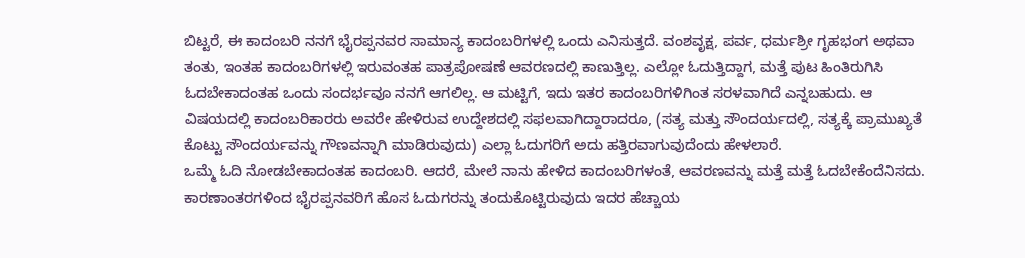ಬಿಟ್ಟರೆ, ಈ ಕಾದಂಬರಿ ನನಗೆ ಭೈರಪ್ಪನವರ ಸಾಮಾನ್ಯ ಕಾದಂಬರಿಗಳಲ್ಲಿ ಒಂದು ಎನಿಸುತ್ತದೆ. ವಂಶವೃಕ್ಷ, ಪರ್ವ, ಧರ್ಮಶ್ರೀ ಗೃಹಭಂಗ ಅಥವಾ ತಂತು, ಇಂತಹ ಕಾದಂಬರಿಗಳಲ್ಲಿ ಇರುವಂತಹ ಪಾತ್ರಪೋಷಣೆ ಆವರಣದಲ್ಲಿ ಕಾಣುತ್ತಿಲ್ಲ. ಎಲ್ಲೋ ಓದುತ್ತಿದ್ದಾಗ, ಮತ್ತೆ ಪುಟ ಹಿಂತಿರುಗಿಸಿ ಓದಬೇಕಾದಂತಹ ಒಂದು ಸಂದರ್ಭವೂ ನನಗೆ ಆಗಲಿಲ್ಲ. ಆ ಮಟ್ಟಿಗೆ, ಇದು ಇತರ ಕಾದಂಬರಿಗಳಿಗಿಂತ ಸರಳವಾಗಿದೆ ಎನ್ನಬಹುದು. ಆ ವಿಷಯದಲ್ಲಿ ಕಾದಂಬರಿಕಾರರು ಅವರೇ ಹೇಳಿರುವ ಉದ್ದೇಶದಲ್ಲಿ ಸಫಲವಾಗಿದ್ದಾರಾದರೂ, (ಸತ್ಯ ಮತ್ತು ಸೌಂದರ್ಯದಲ್ಲಿ, ಸತ್ಯಕ್ಕೆ ಪ್ರಾಮುಖ್ಯತೆ ಕೊಟ್ಟು ಸೌಂದರ್ಯವನ್ನು ಗೌಣವನ್ನಾಗಿ ಮಾಡಿರುವುದು) ಎಲ್ಲಾ ಓದುಗರಿಗೆ ಅದು ಹತ್ತಿರವಾಗುವುದೆಂದು ಹೇಳಲಾರೆ.
ಒಮ್ಮೆ ಓದಿ ನೋಡಬೇಕಾದಂತಹ ಕಾದಂಬರಿ. ಆದರೆ, ಮೇಲೆ ನಾನು ಹೇಳಿದ ಕಾದಂಬರಿಗಳಂತೆ, ಆವರಣವನ್ನು ಮತ್ತೆ ಮತ್ತೆ ಓದಬೇಕೆಂದೆನಿಸದು.
ಕಾರಣಾಂತರಗಳಿಂದ ಭೈರಪ್ಪನವರಿಗೆ ಹೊಸ ಓದುಗರನ್ನು ತಂದುಕೊಟ್ಟಿರುವುದು ಇದರ ಹೆಚ್ಚಾಯ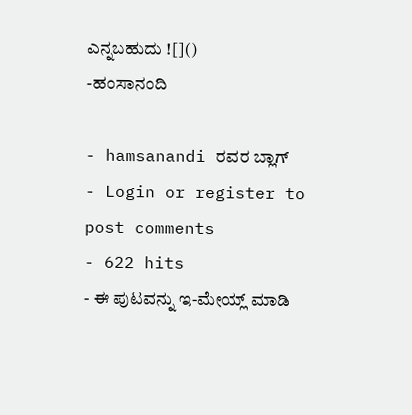ಎನ್ನಬಹುದು ![]()
-ಹಂಸಾನಂದಿ

- hamsanandi ರವರ ಬ್ಲಾಗ್
- Login or register to post comments
- 622 hits
- ಈ ಪುಟವನ್ನು ಇ-ಮೇಯ್ಲ್ ಮಾಡಿ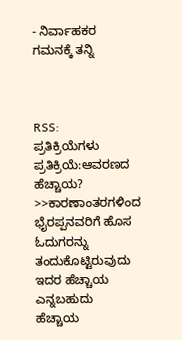- ನಿರ್ವಾಹಕರ ಗಮನಕ್ಕೆ ತನ್ನಿ



RSS:
ಪ್ರತಿಕ್ರಿಯೆಗಳು
ಪ್ರತಿಕ್ರಿಯೆ:ಆವರಣದ ಹೆಚ್ಚಾಯ?
>>ಕಾರಣಾಂತರಗಳಿಂದ ಭೈರಪ್ಪನವರಿಗೆ ಹೊಸ ಓದುಗರನ್ನು ತಂದುಕೊಟ್ಟಿರುವುದು ಇದರ ಹೆಚ್ಚಾಯ ಎನ್ನಬಹುದು
ಹೆಚ್ಚಾಯ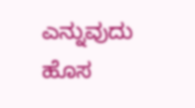ಎನ್ನುವುದು ಹೊಸ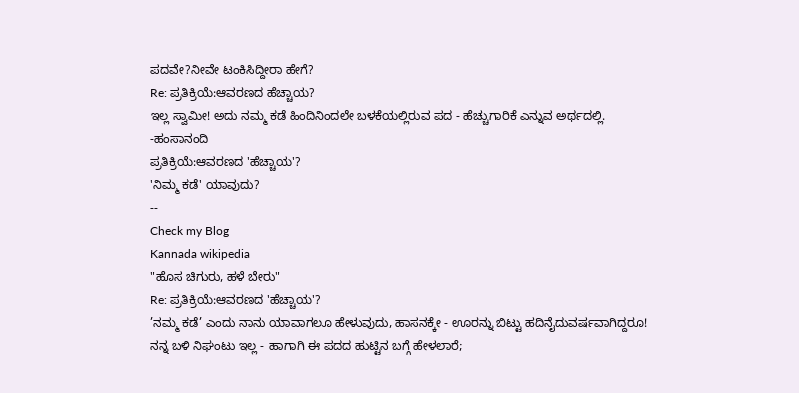ಪದವೇ?ನೀವೇ ಟಂಕಿಸಿದ್ದೀರಾ ಹೇಗೆ?
Re: ಪ್ರತಿಕ್ರಿಯೆ:ಆವರಣದ ಹೆಚ್ಚಾಯ?
ಇಲ್ಲ ಸ್ವಾಮೀ! ಅದು ನಮ್ಮ ಕಡೆ ಹಿಂದಿನಿಂದಲೇ ಬಳಕೆಯಲ್ಲಿರುವ ಪದ - ಹೆಚ್ಚುಗಾರಿಕೆ ಎನ್ನುವ ಅರ್ಥದಲ್ಲಿ.
-ಹಂಸಾನಂದಿ
ಪ್ರತಿಕ್ರಿಯೆ:ಆವರಣದ 'ಹೆಚ್ಚಾಯ'?
'ನಿಮ್ಮ ಕಡೆ' ಯಾವುದು?
--
Check my Blog
Kannada wikipedia
"ಹೊಸ ಚಿಗುರು, ಹಳೆ ಬೇರು"
Re: ಪ್ರತಿಕ್ರಿಯೆ:ಆವರಣದ 'ಹೆಚ್ಚಾಯ'?
’ನಮ್ಮ ಕಡೆ’ ಎಂದು ನಾನು ಯಾವಾಗಲೂ ಹೇಳುವುದು, ಹಾಸನಕ್ಕೇ - ಊರನ್ನು ಬಿಟ್ಟು ಹದಿನೈದುವರ್ಷವಾಗಿದ್ದರೂ!
ನನ್ನ ಬಳಿ ನಿಘಂಟು ಇಲ್ಲ - ಹಾಗಾಗಿ ಈ ಪದದ ಹುಟ್ಟಿನ ಬಗ್ಗೆ ಹೇಳಲಾರೆ;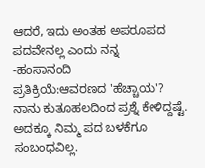ಆದರೆ, ಇದು ಅಂತಹ ಅಪರೂಪದ ಪದವೇನಲ್ಲ ಎಂದು ನನ್ನ
-ಹಂಸಾನಂದಿ
ಪ್ರತಿಕ್ರಿಯೆ:ಆವರಣದ 'ಹೆಚ್ಚಾಯ'?
ನಾನು ಕುತೂಹಲದಿಂದ ಪ್ರಶ್ನೆ ಕೇಳಿದ್ದಷ್ಟೆ. ಅದಕ್ಕೂ ನಿಮ್ಮ ಪದ ಬಳಕೆಗೂ ಸಂಬಂಧವಿಲ್ಲ.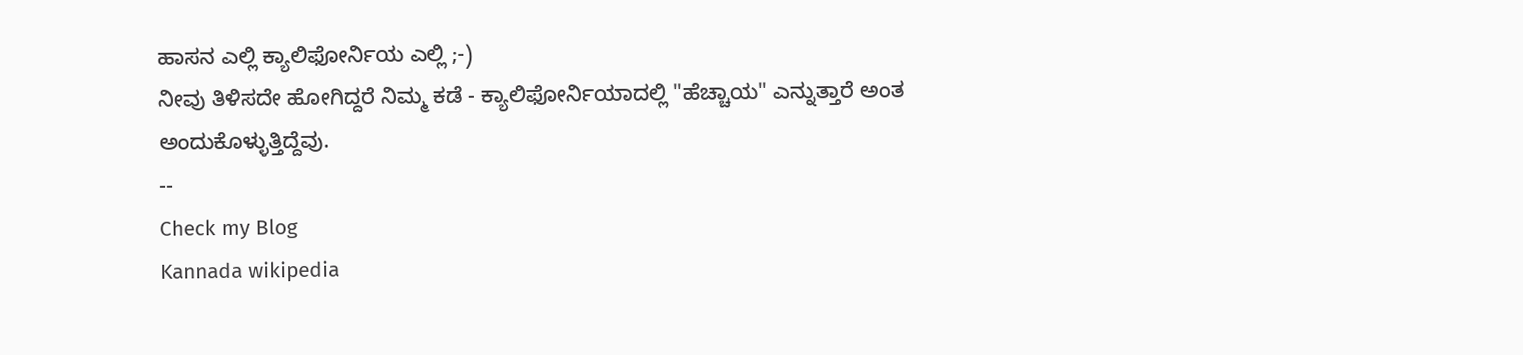ಹಾಸನ ಎಲ್ಲಿ ಕ್ಯಾಲಿಫೋರ್ನಿಯ ಎಲ್ಲಿ ;-)
ನೀವು ತಿಳಿಸದೇ ಹೋಗಿದ್ದರೆ ನಿಮ್ಮ ಕಡೆ - ಕ್ಯಾಲಿಫೋರ್ನಿಯಾದಲ್ಲಿ "ಹೆಚ್ಚಾಯ" ಎನ್ನುತ್ತಾರೆ ಅಂತ ಅಂದುಕೊಳ್ಳುತ್ತಿದ್ದೆವು.
--
Check my Blog
Kannada wikipedia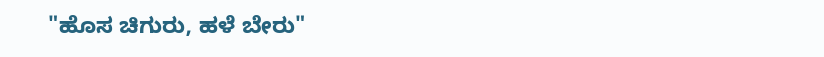"ಹೊಸ ಚಿಗುರು, ಹಳೆ ಬೇರು"